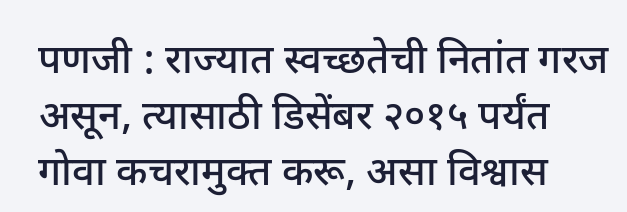पणजी : राज्यात स्वच्छतेची नितांत गरज असून, त्यासाठी डिसेंबर २०१५ पर्यंत गोवा कचरामुक्त करू, असा विश्वास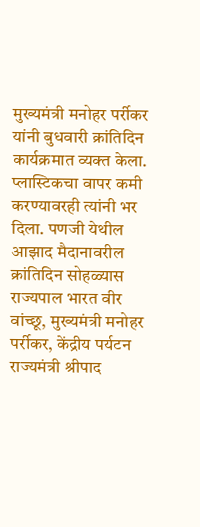मुख्यमंत्री मनोहर पर्रीकर यांनी बुधवारी क्रांतिदिन कार्यक्रमात व्यक्त केला. प्लास्टिकचा वापर कमी करण्यावरही त्यांनी भर दिला. पणजी येथील आझाद मैदानावरील क्रांतिदिन सोहळ्यास राज्यपाल भारत वीर वांच्छू, मुख्यमंत्री मनोहर पर्रीकर, केंद्रीय पर्यटन राज्यमंत्री श्रीपाद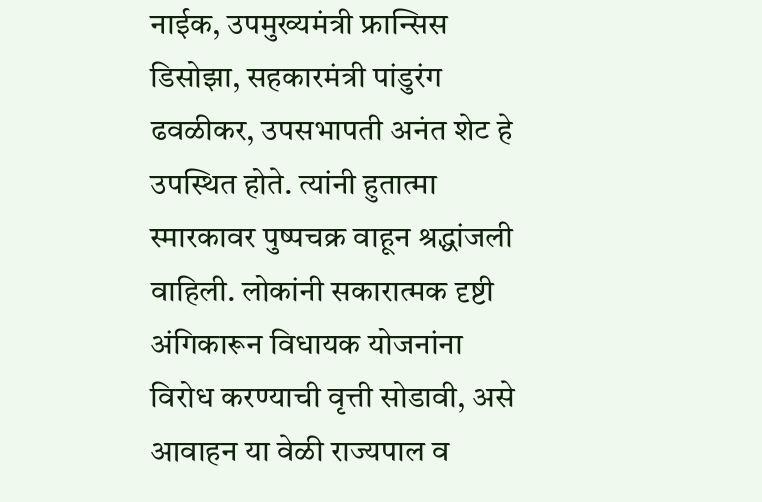नाईक, उपमुख्यमंत्री फ्रान्सिस डिसोझा, सहकारमंत्री पांडुरंग ढवळीकर, उपसभापती अनंत शेट हे उपस्थित होते. त्यांनी हुतात्मा स्मारकावर पुष्पचक्र वाहून श्रद्धांजली वाहिली. लोकांनी सकारात्मक दृष्टी अंगिकारून विधायक योजनांना विरोध करण्याची वृत्ती सोडावी, असे आवाहन या वेळी राज्यपाल व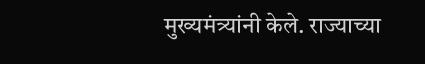मुख्यमंत्र्यांनी केले. राज्याच्या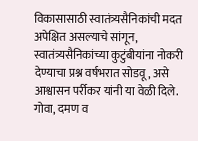विकासासाठी स्वातंत्र्यसैनिकांची मदत अपेक्षित असल्याचे सांगून, स्वातंत्र्यसैनिकांच्या कुटुंबीयांना नोकरी देण्याचा प्रश्न वर्षभरात सोडवू, असे आश्वासन पर्रीकर यांनी या वेळी दिले. गोवा, दमण व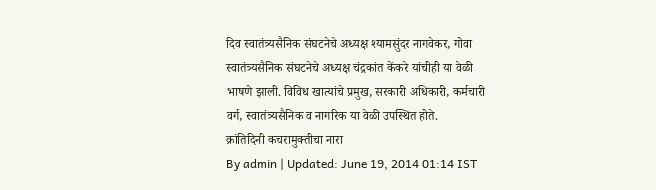दिव स्वातंत्र्यसैनिक संघटनेचे अध्यक्ष श्यामसुंदर नागवेकर, गोवा स्वातंत्र्यसैनिक संघटनेचे अध्यक्ष चंद्रकांत केंकरे यांचीही या वेळी भाषणे झाली. विविध खात्यांचे प्रमुख, सरकारी अधिकारी, कर्मचारी वर्ग, स्वातंत्र्यसैनिक व नागरिक या वेळी उपस्थित होते.
क्रांतिदिनी कचरामुक्तीचा नारा
By admin | Updated: June 19, 2014 01:14 IST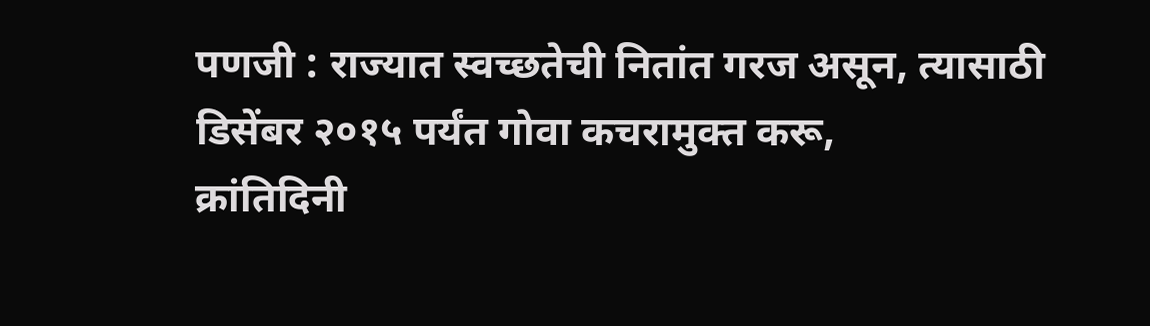पणजी : राज्यात स्वच्छतेची नितांत गरज असून, त्यासाठी डिसेंबर २०१५ पर्यंत गोवा कचरामुक्त करू,
क्रांतिदिनी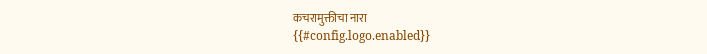कचरामुक्तीचा नारा
{{#config.logo.enabled}}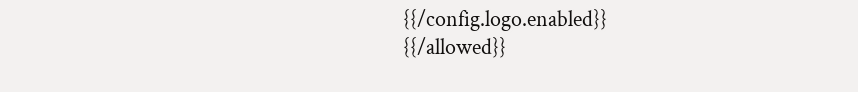{{/config.logo.enabled}}
{{/allowed}}